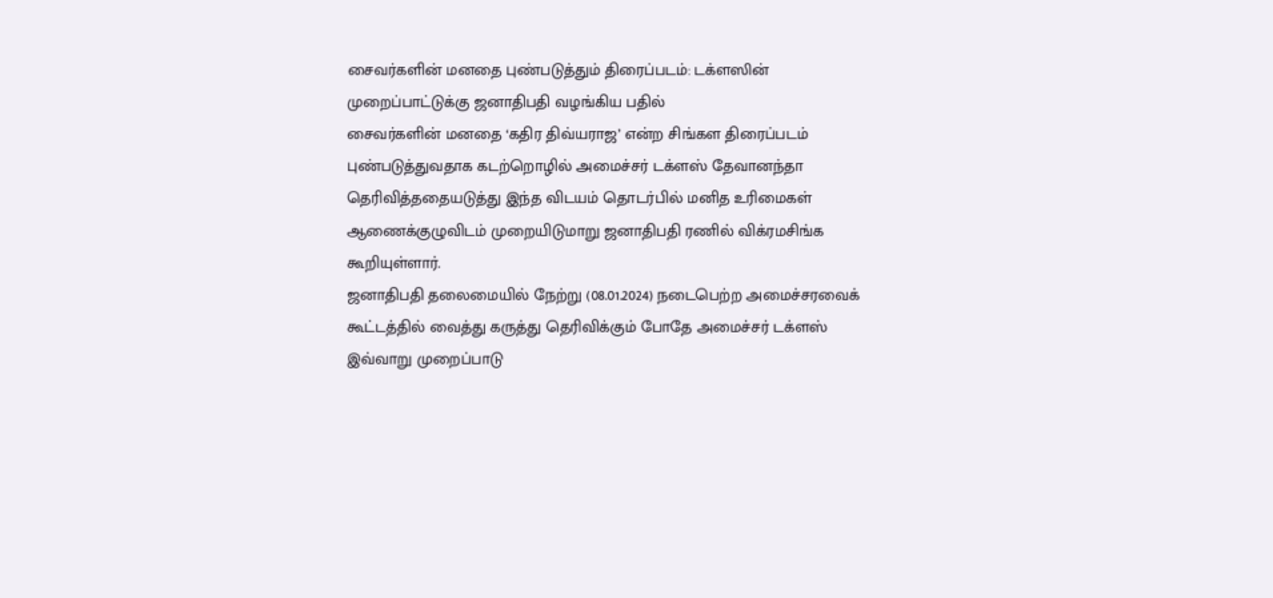சைவர்களின் மனதை புண்படுத்தும் திரைப்படம்: டக்ளஸின் முறைப்பாட்டுக்கு ஜனாதிபதி வழங்கிய பதில்
சைவர்களின் மனதை ‘கதிர திவ்யராஜ’ என்ற சிங்கள திரைப்படம் புண்படுத்துவதாக கடற்றொழில் அமைச்சர் டக்ளஸ் தேவானந்தா தெரிவித்ததையடுத்து இந்த விடயம் தொடர்பில் மனித உரிமைகள் ஆணைக்குழுவிடம் முறையிடுமாறு ஜனாதிபதி ரணில் விக்ரமசிங்க கூறியுள்ளார்.
ஜனாதிபதி தலைமையில் நேற்று (08.01.2024) நடைபெற்ற அமைச்சரவைக் கூட்டத்தில் வைத்து கருத்து தெரிவிக்கும் போதே அமைச்சர் டக்ளஸ் இவ்வாறு முறைப்பாடு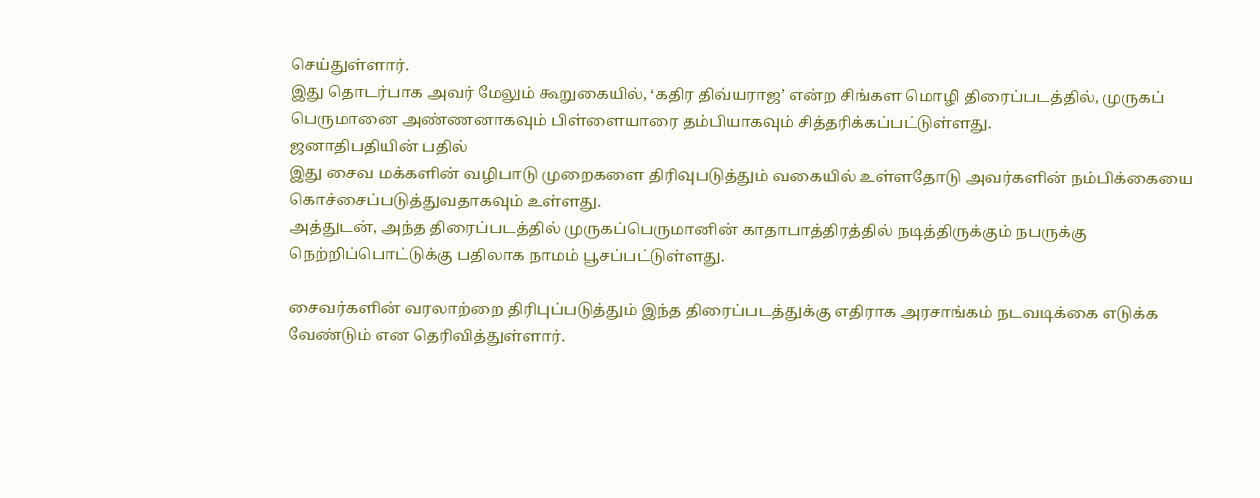செய்துள்ளார்.
இது தொடர்பாக அவர் மேலும் கூறுகையில், ‘கதிர திவ்யராஜ’ என்ற சிங்கள மொழி திரைப்படத்தில், முருகப் பெருமானை அண்ணனாகவும் பிள்ளையாரை தம்பியாகவும் சித்தரிக்கப்பட்டுள்ளது.
ஜனாதிபதியின் பதில்
இது சைவ மக்களின் வழிபாடு முறைகளை திரிவுபடுத்தும் வகையில் உள்ளதோடு அவர்களின் நம்பிக்கையை கொச்சைப்படுத்துவதாகவும் உள்ளது.
அத்துடன், அந்த திரைப்படத்தில் முருகப்பெருமானின் காதாபாத்திரத்தில் நடித்திருக்கும் நபருக்கு நெற்றிப்பொட்டுக்கு பதிலாக நாமம் பூசப்பட்டுள்ளது.

சைவர்களின் வரலாற்றை திரிபுப்படுத்தும் இந்த திரைப்படத்துக்கு எதிராக அரசாங்கம் நடவடிக்கை எடுக்க வேண்டும் என தெரிவித்துள்ளார்.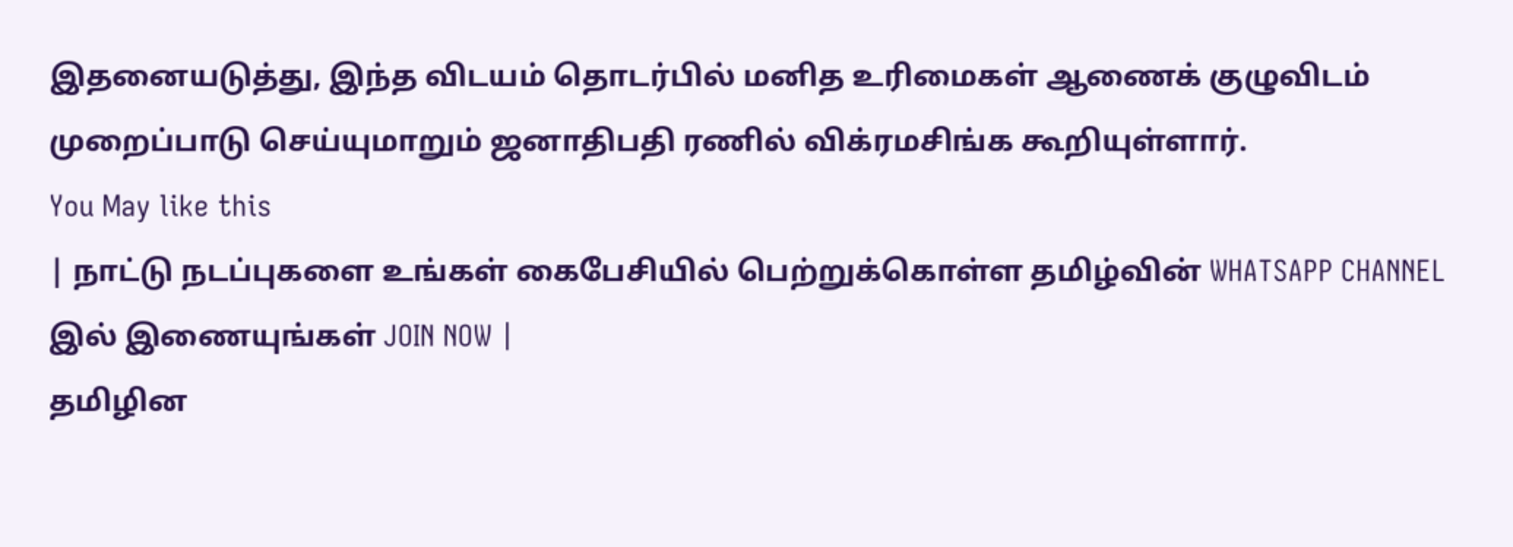இதனையடுத்து, இந்த விடயம் தொடர்பில் மனித உரிமைகள் ஆணைக் குழுவிடம் முறைப்பாடு செய்யுமாறும் ஜனாதிபதி ரணில் விக்ரமசிங்க கூறியுள்ளார்.
You May like this
| நாட்டு நடப்புகளை உங்கள் கைபேசியில் பெற்றுக்கொள்ள தமிழ்வின் WHATSAPP CHANNEL இல் இணையுங்கள் JOIN NOW |
தமிழின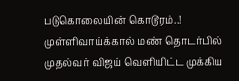படுகொலையின் கொடூரம்..! முள்ளிவாய்க்கால் மண் தொடர்பில் முதல்வர் விஜய் வெளியிட்ட முக்கிய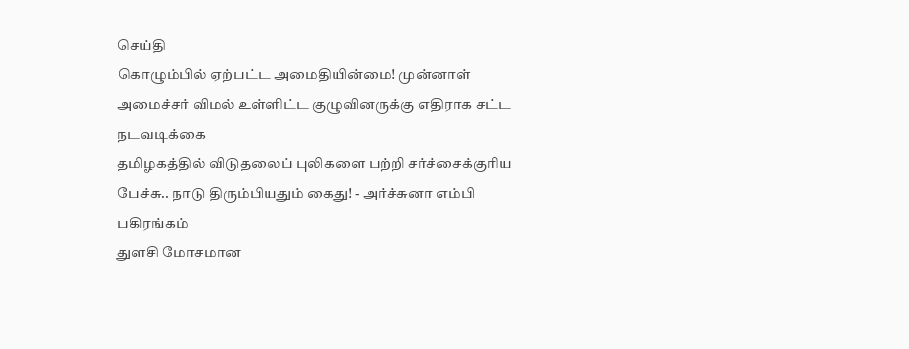செய்தி
கொழும்பில் ஏற்பட்ட அமைதியின்மை! முன்னாள் அமைச்சர் விமல் உள்ளிட்ட குழுவினருக்கு எதிராக சட்ட நடவடிக்கை
தமிழகத்தில் விடுதலைப் புலிகளை பற்றி சர்ச்சைக்குரிய பேச்சு.. நாடு திரும்பியதும் கைது! - அர்ச்சுனா எம்பி பகிரங்கம்
துளசி மோசமான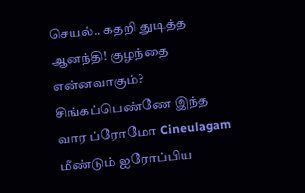செயல்.. கதறி துடித்த ஆனந்தி! குழந்தை என்னவாகும்? சிங்கப்பெண்ணே இந்த வார ப்ரோமோ Cineulagam
மீண்டும் ஐரோப்பிய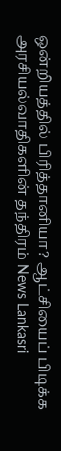ஒன்றியத்தில் பிரித்தானியா? ஆட்சியைப் பிடிக்க அரசியல்வாதிகளின் தந்திரம் News Lankasri